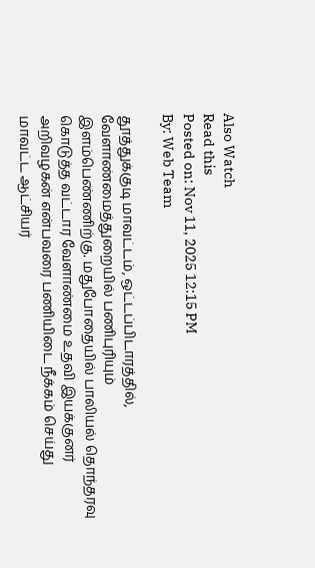Also Watch
Read this
Posted on: Nov 11, 2025 12:15 PM
By: Web Team

தூத்துக்குடி மாவட்டம், ஒட்டப்பிடாரத்தில், வேளாண்மைத்துறையில் பணிபுரியும் இளம்பெண்ணிற்கு. மதுபோதையில் பாலியல் தொந்தரவு கொடுத்த வட்டார வேளாண்மை உதவி இயக்குனர் அறிவழகன் என்பவரை பணியிடை நீக்கம் செய்து மாவட்ட ஆட்சியர்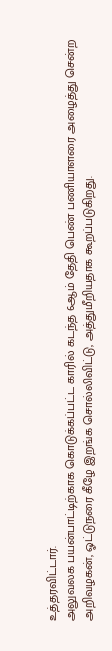உத்தரவிட்டார்.
அலுவலக பயன்பாட்டிற்காக கொடுக்கப்பட்ட காரில் கடந்த 6ஆம் தேதி பெண் பணியாளரை அழைத்து சென்ற அறிவழகன், ஓட்டுநரை கீழே இறங்க சொல்லிவிட்டு, அத்துமீறியதாக கூறப்படுகிறது.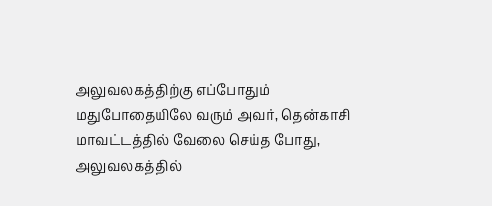அலுவலகத்திற்கு எப்போதும் மதுபோதையிலே வரும் அவர், தென்காசி மாவட்டத்தில் வேலை செய்த போது, அலுவலகத்தில்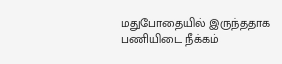மதுபோதையில் இருந்ததாக பணியிடை நீக்கம்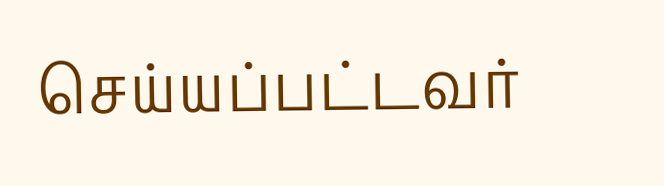செய்யப்பட்டவர்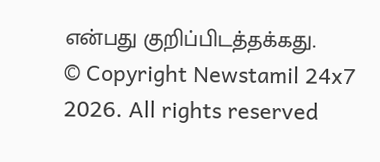என்பது குறிப்பிடத்தக்கது.
© Copyright Newstamil 24x7 2026. All rights reserved